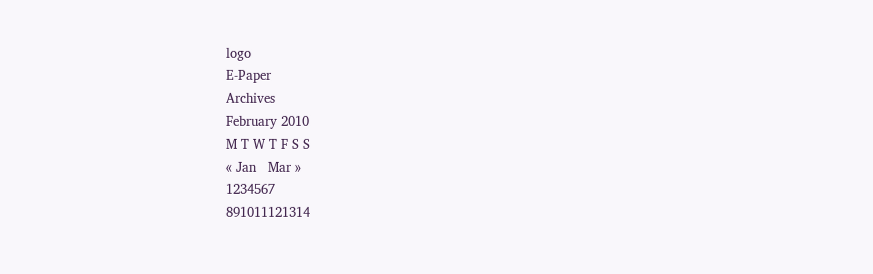logo
E-Paper
Archives
February 2010
M T W T F S S
« Jan   Mar »
1234567
891011121314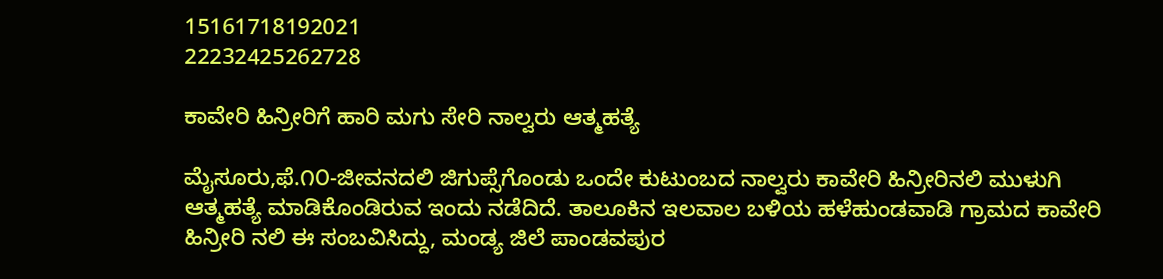15161718192021
22232425262728

ಕಾವೇರಿ ಹಿನ್ರೀರಿಗೆ ಹಾರಿ ಮಗು ಸೇರಿ ನಾಲ್ವರು ಆತ್ಮಹತ್ಯೆ

ಮೈಸೂರು,ಫೆ.೧೦-ಜೀವನದಲಿ ಜಿಗುಪ್ಸೆಗೊಂಡು ಒಂದೇ ಕುಟುಂಬದ ನಾಲ್ವರು ಕಾವೇರಿ ಹಿನ್ರೀರಿನಲಿ ಮುಳುಗಿ ಆತ್ಮಹತ್ಯೆ ಮಾಡಿಕೊಂಡಿರುವ ಇಂದು ನಡೆದಿದೆ. ತಾಲೂಕಿನ ಇಲವಾಲ ಬಳಿಯ ಹಳೆಹುಂಡವಾಡಿ ಗ್ರಾಮದ ಕಾವೇರಿ ಹಿನ್ರೀರಿ ನಲಿ ಈ ಸಂಬವಿಸಿದ್ದು, ಮಂಡ್ಯ ಜಿಲೆ ಪಾಂಡವಪುರ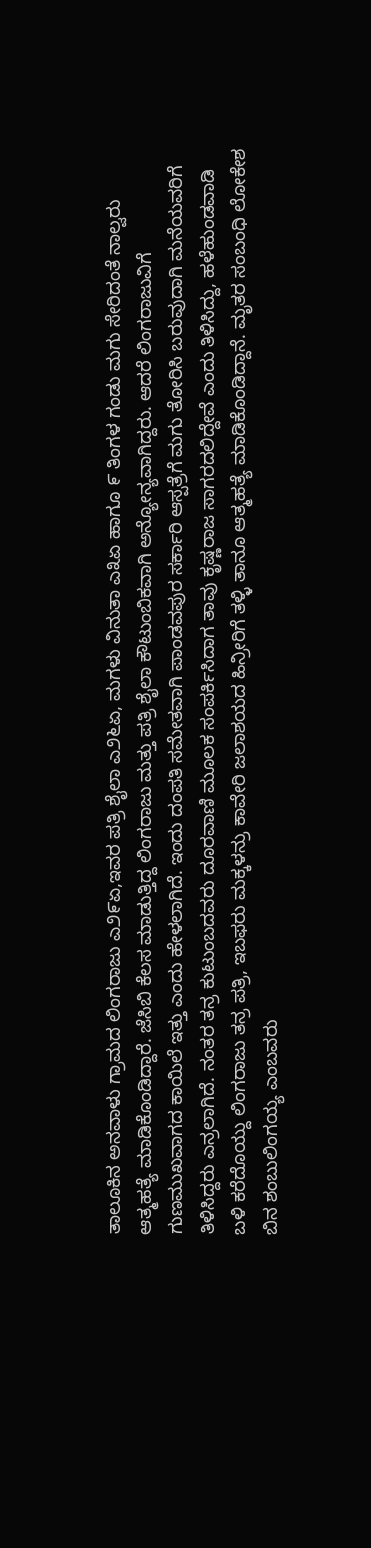ತಾಲೂಕಿನ ಅನವಾಳು ಗ್ರಾಮದ ಲಿಂಗರಾಜು ಎ೨೯ಏ,ಇವರ ಪತ್ರಿ ಶೈಲಾ ಎ೨೬ಏ, ಮಗಳು ವಿನುತಾ ಎ೩ಏ ಹಾಗೂ ೯ ತಿಂಗಳ ಗಂಡು ಮಗು ಸೇರಿದಂತೆ ನಾಲ್ವರು ಆತ್ಮಹತ್ಯೆ ಮಾಡಿಕೊಂಡಿದ್ದಾರೆ. ಜೆಸಿಬಿ ಕೆಲಸ ಮಾಡುತ್ತಿದ್ದ ಲಿಂಗರಾಜು ಮತ್ತು ಪತ್ರಿ ಶೈಲಾ ಕೌಟುಂಬಿಕವಾಗಿ ಅನ್ಯೋನ್ಯವಾಗಿದ್ದರು. ಆದರೆ ಲಿಂಗರಾಜುವಿಗೆ ಗುಣಮುಖವಾಗದ ಕಾಯಿಲೆ ಇತ್ತು ಎಂದು ಹೇಳಲಾಗಿದೆ. ಇಂದು ದಂಪತಿ ಸಮೇತವಾಗಿ ಪಾಂಡವಪುರ ಸರ್ಕಾರಿ ಆಸ್ಪತ್ರೆಗೆ ಮಗು ತೋರಿಸಿ ಬರುವುದಾಗಿ ಮನೆಯವರಿಗೆ ತಿಳಿಸಿದ್ದರು ಎನ್ರಲಾಗಿದೆ. ನಂತರ ತನ್ರ ಕುಟುಂಬದವರು ದೂರವಾಣಿ ಮೂಲಕ ಸಂಪರ್ಕಿಸಿದಾಗ ತಾವು ಕೃಷ್ಣರಾಜ ಸಾಗರದಲಿದ್ದೇವೆ ಎಂದು ತಿಳಿಸಿದ್ದು, ಹಳೆಹುಂಡವಾಡಿ ಬಳಿ ಕರೆದೊಯ್ದು ಲಿಂಗರಾಜು ತನ್ರ ಪತ್ರಿ, ಇಬಫರು ಮಕ್ಕಳನ್ರು ಕಾವೇರಿ ಜಲಾಶಯದ ಹಿನ್ರೀರಿಗೆ ತಳ್ಳಿ ತಾನೂ ಆತ್ಮಹತ್ಯೆ ಮಾಡಿಕೊಂಡಿದ್ದಾನೆ. ಮೃತರ ಸಂಬಂಧಿ ಲೋಕೇಶ ಬಿನ ಶಂಬುಲಿಂಗಯ್ಯ ಎಂಬವರು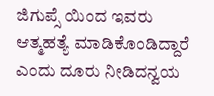ಜಿಗುಪ್ಸೆ ಯಿಂದ ಇವರು ಆತ್ಮಹತ್ಯೆ ಮಾಡಿಕೊಂಡಿದ್ದಾರೆ ಎಂದು ದೂರು ನೀಡಿದನ್ವಯ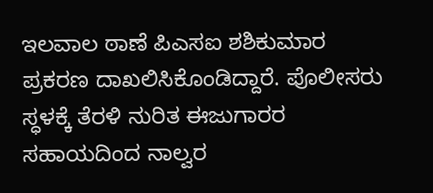ಇಲವಾಲ ಠಾಣೆ ಪಿಎಸಐ ಶಶಿಕುಮಾರ ಪ್ರಕರಣ ದಾಖಲಿಸಿಕೊಂಡಿದ್ದಾರೆ. ಪೊಲೀಸರು ಸ್ಧಳಕ್ಕೆ ತೆರಳಿ ನುರಿತ ಈಜುಗಾರರ ಸಹಾಯದಿಂದ ನಾಲ್ವರ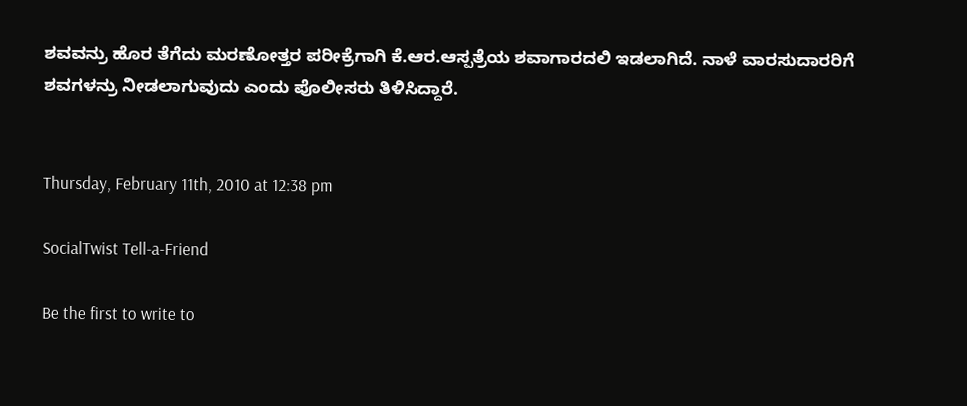ಶವವನ್ರು ಹೊರ ತೆಗೆದು ಮರಣೋತ್ತರ ಪರೀಕ್ರೆಗಾಗಿ ಕೆ.ಆರ.ಆಸ್ಪತ್ರೆಯ ಶವಾಗಾರದಲಿ ಇಡಲಾಗಿದೆ. ನಾಳೆ ವಾರಸುದಾರರಿಗೆ ಶವಗಳನ್ರು ನೀಡಲಾಗುವುದು ಎಂದು ಪೊಲೀಸರು ತಿಳಿಸಿದ್ದಾರೆ.


Thursday, February 11th, 2010 at 12:38 pm

SocialTwist Tell-a-Friend

Be the first to write to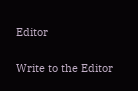Editor


Write to the Editor